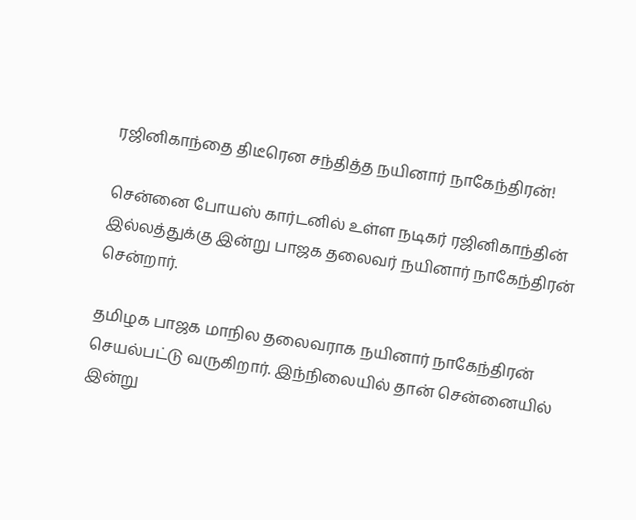ரஜினிகாந்தை திடீரென சந்தித்த நயினார் நாகேந்திரன்!

சென்னை போயஸ் கார்டனில் உள்ள நடிகர் ரஜினிகாந்தின் இல்லத்துக்கு இன்று பாஜக தலைவர் நயினார் நாகேந்திரன் சென்றார்.

தமிழக பாஜக மாநில தலைவராக நயினார் நாகேந்திரன் செயல்பட்டு வருகிறார். இந்நிலையில் தான் சென்னையில் இன்று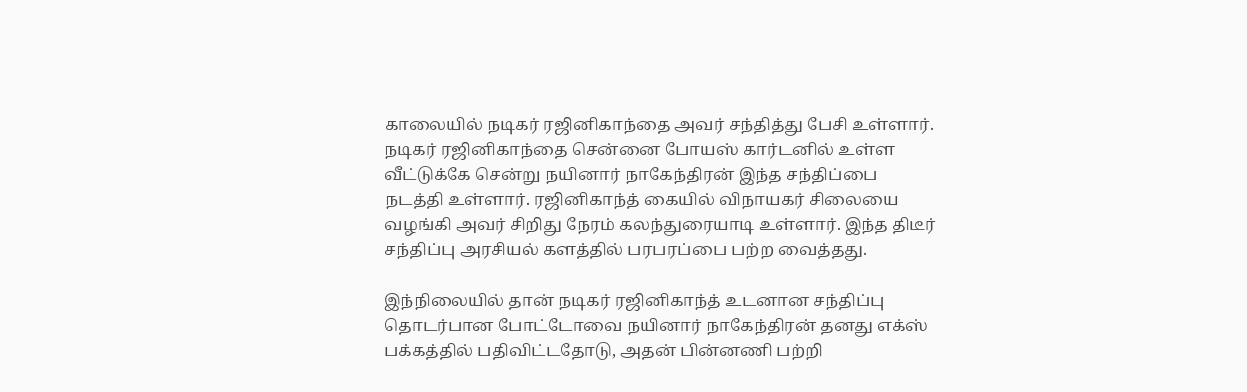காலையில் நடிகர் ரஜினிகாந்தை அவர் சந்தித்து பேசி உள்ளார். நடிகர் ரஜினிகாந்தை சென்னை போயஸ் கார்டனில் உள்ள வீட்டுக்கே சென்று நயினார் நாகேந்திரன் இந்த சந்திப்பை நடத்தி உள்ளார். ரஜினிகாந்த் கையில் விநாயகர் சிலையை வழங்கி அவர் சிறிது நேரம் கலந்துரையாடி உள்ளார். இந்த திடீர் சந்திப்பு அரசியல் களத்தில் பரபரப்பை பற்ற வைத்தது.

இந்நிலையில் தான் நடிகர் ரஜினிகாந்த் உடனான சந்திப்பு தொடர்பான போட்டோவை நயினார் நாகேந்திரன் தனது எக்ஸ் பக்கத்தில் பதிவிட்டதோடு, அதன் பின்னணி பற்றி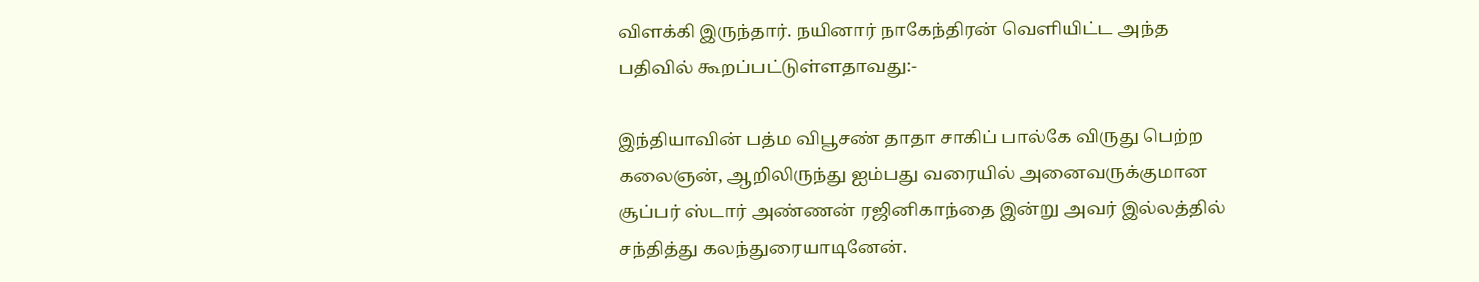விளக்கி இருந்தார். நயினார் நாகேந்திரன் வெளியிட்ட அந்த பதிவில் கூறப்பட்டுள்ளதாவது:-

இந்தியாவின் பத்ம விபூசண் தாதா சாகிப் பால்கே விருது பெற்ற கலைஞன், ஆறிலிருந்து ஐம்பது வரையில் அனைவருக்குமான சூப்பர் ஸ்டார் அண்ணன் ரஜினிகாந்தை இன்று அவர் இல்லத்தில் சந்தித்து கலந்துரையாடினேன்.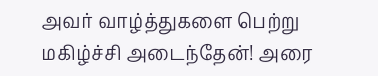அவர் வாழ்த்துகளை பெற்று மகிழ்ச்சி அடைந்தேன்! அரை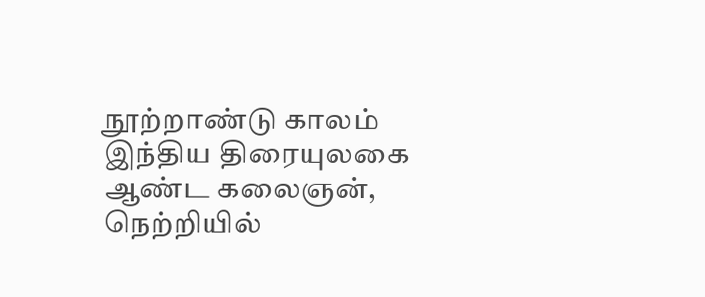நூற்றாண்டு காலம் இந்திய திரையுலகை ஆண்ட கலைஞன், நெற்றியில்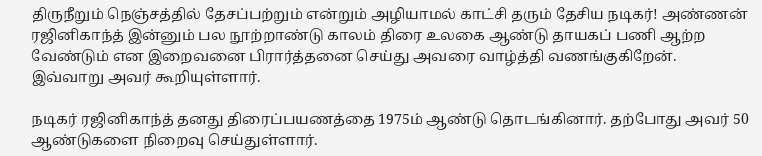திருநீறும் நெஞ்சத்தில் தேசப்பற்றும் என்றும் அழியாமல் காட்சி தரும் தேசிய நடிகர்! அண்ணன் ரஜினிகாந்த் இன்னும் பல நூற்றாண்டு காலம் திரை உலகை ஆண்டு தாயகப் பணி ஆற்ற வேண்டும் என இறைவனை பிரார்த்தனை செய்து அவரை வாழ்த்தி வணங்குகிறேன். இவ்வாறு அவர் கூறியுள்ளார்.

நடிகர் ரஜினிகாந்த் தனது திரைப்பயணத்தை 1975ம் ஆண்டு தொடங்கினார். தற்போது அவர் 50 ஆண்டுகளை நிறைவு செய்துள்ளார்.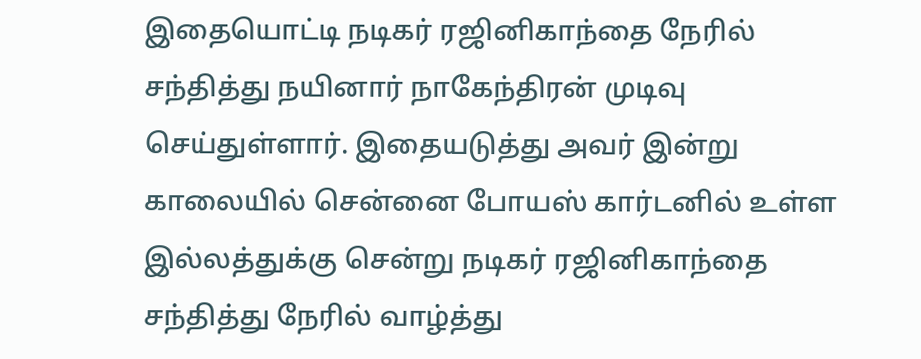இதையொட்டி நடிகர் ரஜினிகாந்தை நேரில் சந்தித்து நயினார் நாகேந்திரன் முடிவு செய்துள்ளார். இதையடுத்து அவர் இன்று காலையில் சென்னை போயஸ் கார்டனில் உள்ள இல்லத்துக்கு சென்று நடிகர் ரஜினிகாந்தை சந்தித்து நேரில் வாழ்த்து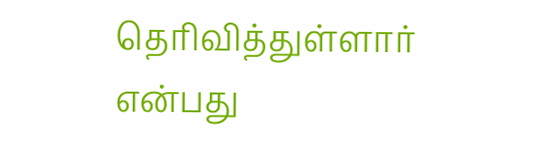தெரிவித்துள்ளார் என்பது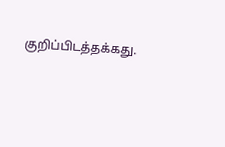குறிப்பிடத்தக்கது.